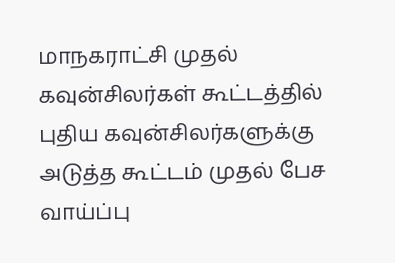மாநகராட்சி முதல் கவுன்சிலர்கள் கூட்டத்தில் புதிய கவுன்சிலர்களுக்கு அடுத்த கூட்டம் முதல் பேச வாய்ப்பு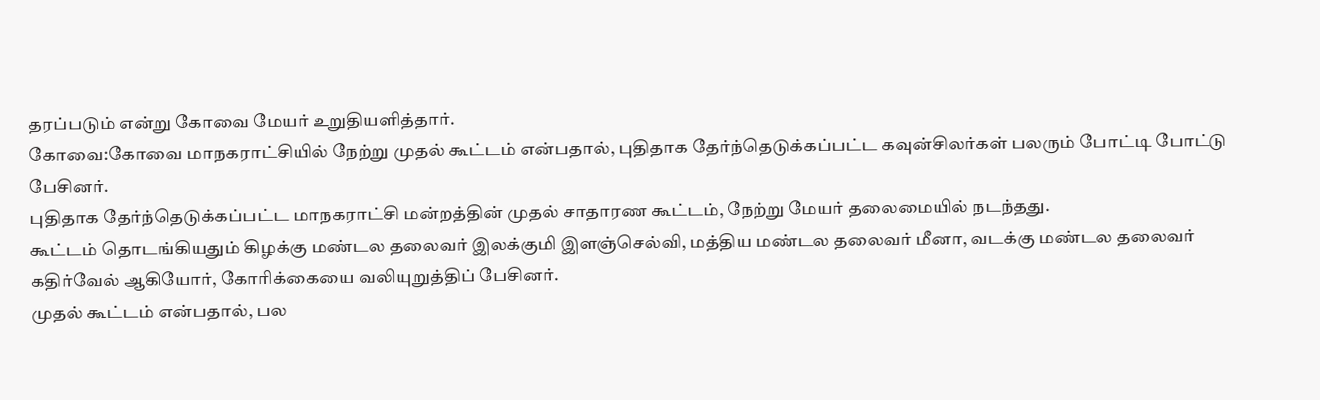தரப்படும் என்று கோவை மேயர் உறுதியளித்தார்.
கோவை:கோவை மாநகராட்சியில் நேற்று முதல் கூட்டம் என்பதால், புதிதாக தேர்ந்தெடுக்கப்பட்ட கவுன்சிலர்கள் பலரும் போட்டி போட்டு பேசினர்.
புதிதாக தேர்ந்தெடுக்கப்பட்ட மாநகராட்சி மன்றத்தின் முதல் சாதாரண கூட்டம், நேற்று மேயர் தலைமையில் நடந்தது.
கூட்டம் தொடங்கியதும் கிழக்கு மண்டல தலைவர் இலக்குமி இளஞ்செல்வி, மத்திய மண்டல தலைவர் மீனா, வடக்கு மண்டல தலைவர் கதிர்வேல் ஆகியோர், கோரிக்கையை வலியுறுத்திப் பேசினர்.
முதல் கூட்டம் என்பதால், பல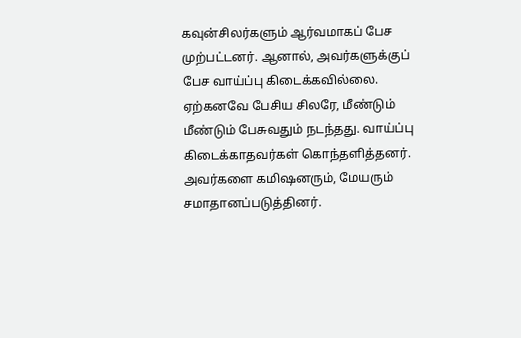கவுன்சிலர்களும் ஆர்வமாகப் பேச முற்பட்டனர். ஆனால், அவர்களுக்குப் பேச வாய்ப்பு கிடைக்கவில்லை. ஏற்கனவே பேசிய சிலரே, மீண்டும் மீண்டும் பேசுவதும் நடந்தது. வாய்ப்பு கிடைக்காதவர்கள் கொந்தளித்தனர்.
அவர்களை கமிஷனரும், மேயரும் சமாதானப்படுத்தினர்.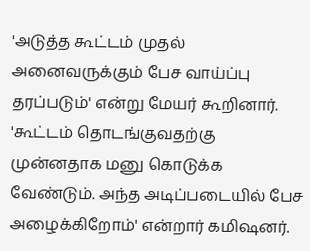'அடுத்த கூட்டம் முதல் அனைவருக்கும் பேச வாய்ப்பு தரப்படும்' என்று மேயர் கூறினார். 'கூட்டம் தொடங்குவதற்கு முன்னதாக மனு கொடுக்க வேண்டும். அந்த அடிப்படையில் பேச அழைக்கிறோம்' என்றார் கமிஷனர்.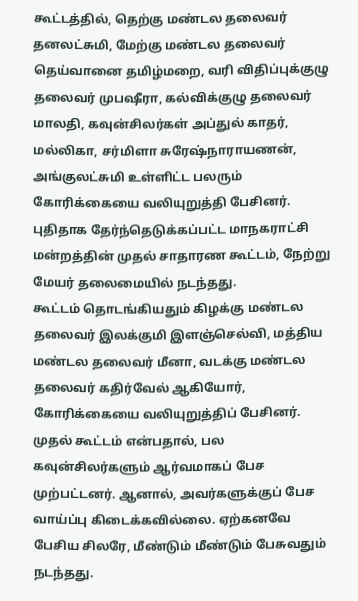கூட்டத்தில், தெற்கு மண்டல தலைவர் தனலட்சுமி, மேற்கு மண்டல தலைவர் தெய்வானை தமிழ்மறை, வரி விதிப்புக்குழு தலைவர் முபஷீரா, கல்விக்குழு தலைவர் மாலதி, கவுன்சிலர்கள் அப்துல் காதர், மல்லிகா, சர்மிளா சுரேஷ்நாராயணன், அங்குலட்சுமி உள்ளிட்ட பலரும் கோரிக்கையை வலியுறுத்தி பேசினர்.
புதிதாக தேர்ந்தெடுக்கப்பட்ட மாநகராட்சி மன்றத்தின் முதல் சாதாரண கூட்டம், நேற்று மேயர் தலைமையில் நடந்தது.
கூட்டம் தொடங்கியதும் கிழக்கு மண்டல தலைவர் இலக்குமி இளஞ்செல்வி, மத்திய மண்டல தலைவர் மீனா, வடக்கு மண்டல தலைவர் கதிர்வேல் ஆகியோர், கோரிக்கையை வலியுறுத்திப் பேசினர்.
முதல் கூட்டம் என்பதால், பல கவுன்சிலர்களும் ஆர்வமாகப் பேச முற்பட்டனர். ஆனால், அவர்களுக்குப் பேச வாய்ப்பு கிடைக்கவில்லை. ஏற்கனவே பேசிய சிலரே, மீண்டும் மீண்டும் பேசுவதும் நடந்தது.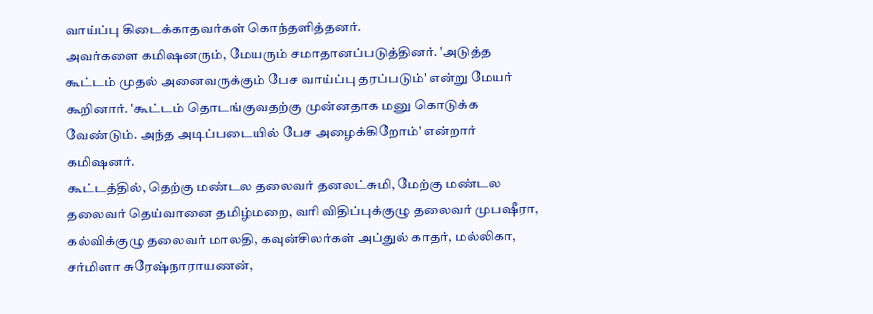வாய்ப்பு கிடைக்காதவர்கள் கொந்தளித்தனர்.
அவர்களை கமிஷனரும், மேயரும் சமாதானப்படுத்தினர். 'அடுத்த கூட்டம் முதல் அனைவருக்கும் பேச வாய்ப்பு தரப்படும்' என்று மேயர் கூறினார். 'கூட்டம் தொடங்குவதற்கு முன்னதாக மனு கொடுக்க வேண்டும். அந்த அடிப்படையில் பேச அழைக்கிறோம்' என்றார் கமிஷனர்.
கூட்டத்தில், தெற்கு மண்டல தலைவர் தனலட்சுமி, மேற்கு மண்டல தலைவர் தெய்வானை தமிழ்மறை, வரி விதிப்புக்குழு தலைவர் முபஷீரா, கல்விக்குழு தலைவர் மாலதி, கவுன்சிலர்கள் அப்துல் காதர், மல்லிகா, சர்மிளா சுரேஷ்நாராயணன்,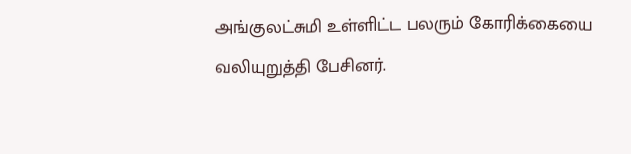அங்குலட்சுமி உள்ளிட்ட பலரும் கோரிக்கையை வலியுறுத்தி பேசினர்.